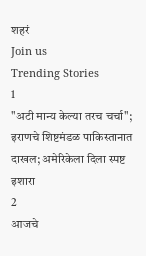शहरं
Join us
Trending Stories
1
"अटी मान्य केल्या तरच चर्चा"; इराणचे शिष्टमंडळ पाकिस्तानात दाखल; अमेरिकेला दिला स्पष्ट इशारा
2
आजचे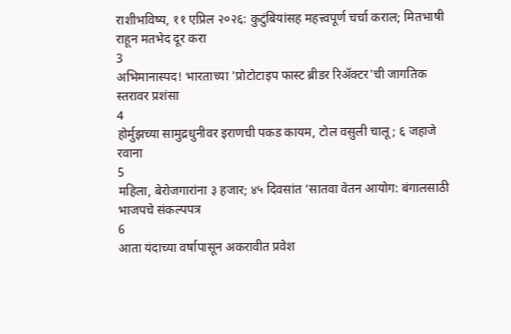राशीभविष्य, ११ एप्रिल २०२६: कुटुंबियांसह महत्त्वपूर्ण चर्चा कराल; मितभाषी राहून मतभेद दूर करा
3
अभिमानास्पद! भारताच्या 'प्रोटोटाइप फास्ट ब्रीडर रिॲक्टर'ची जागतिक स्तरावर प्रशंसा
4
होर्मुझच्या सामुद्रधुनीवर इराणची पकड कायम, टोल वसुली चालू; ६ जहाजे रवाना
5
महिला, बेरोजगारांना ३ हजार; ४५ दिवसांत ‘सातवा वेतन आयोग: बंगालसाठी भाजपचे संकल्पपत्र
6
आता यंदाच्या वर्षापासून अकरावीत प्रवेश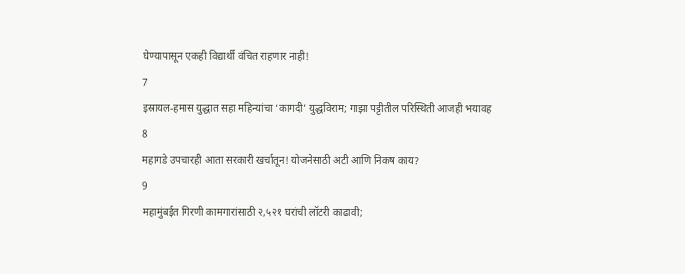घेण्यापासून एकही विद्यार्थी वंचित राहणार नाही!
7
इस्रायल-हमास युद्धात सहा महिन्यांचा ‘कागदी’ युद्धविराम; गाझा पट्टीतील परिस्थिती आजही भयावह
8
महागडे उपचारही आता सरकारी खर्चातून! योजनेसाठी अटी आणि निकष काय?
9
महामुंबईत गिरणी कामगारांसाठी २,५२१ घरांची लॉटरी काढावी;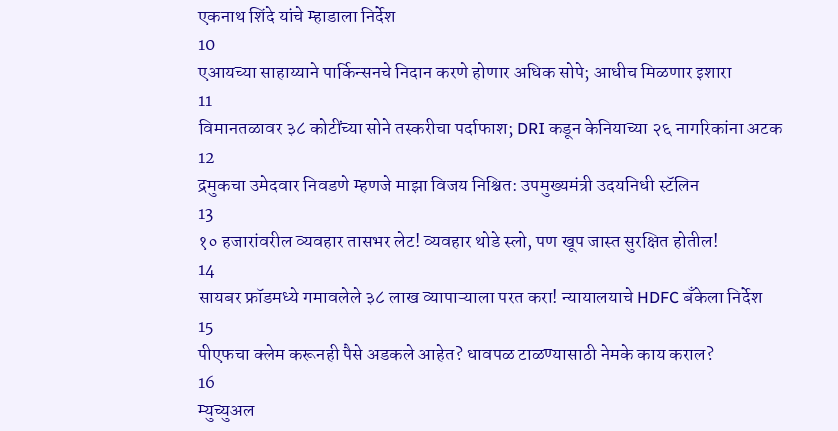एकनाथ शिंदे यांचे म्हाडाला निर्देश
10
एआयच्या साहाय्याने पार्किन्सनचे निदान करणे होणार अधिक सोपे; आधीच मिळणार इशारा
11
विमानतळावर ३८ कोटींच्या सोने तस्करीचा पर्दाफाश; DRI कडून केनियाच्या २६ नागरिकांना अटक
12
द्रमुकचा उमेदवार निवडणे म्हणजे माझा विजय निश्चित: उपमुख्यमंत्री उदयनिधी स्टॅलिन
13
१० हजारांवरील व्यवहार तासभर लेट! व्यवहार थोडे स्लो, पण खूप जास्त सुरक्षित होतील!
14
सायबर फ्रॉडमध्ये गमावलेले ३८ लाख व्यापाऱ्याला परत करा! न्यायालयाचे HDFC बँकेला निर्देश
15
पीएफचा क्लेम करूनही पैसे अडकले आहेत? धावपळ टाळण्यासाठी नेमके काय कराल?
16
म्युच्युअल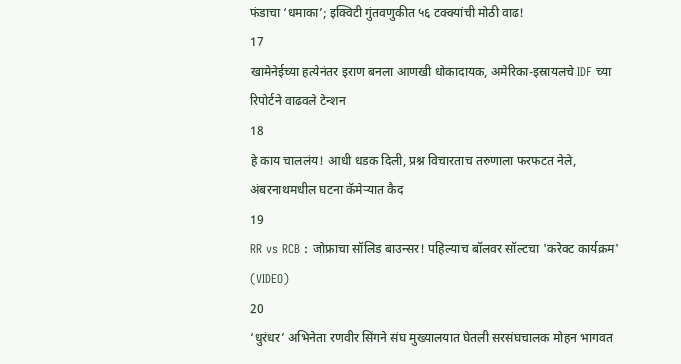फंडाचा ‘धमाका’; इक्विटी गुंतवणुकीत ५६ टक्क्यांची मोठी वाढ!
17
खामेनेईच्या हत्येनंतर इराण बनला आणखी धोकादायक, अमेरिका-इस्रायलचे IDF च्या रिपोर्टने वाढवले टेन्शन
18
हे काय चाललंय! आधी धडक दिली, प्रश्न विचारताच तरुणाला फरफटत नेले, अंबरनाथमधील घटना कॅमेऱ्यात कैद
19
RR vs RCB : जोफ्राचा सॉलिड बाउन्सर! पहिल्याच बॉलवर सॉल्टचा 'करेक्ट कार्यक्रम' (VIDEO)
20
‘धुरंधर’ अभिनेता रणवीर सिंगने संघ मुख्यालयात घेतली सरसंघचालक मोहन भागवत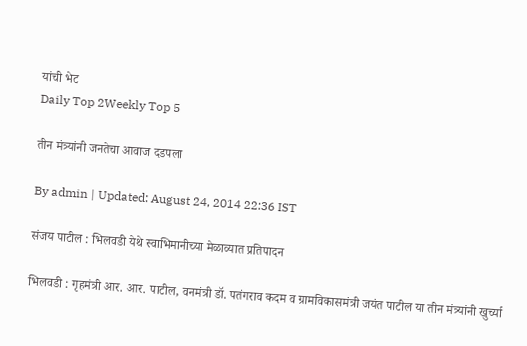यांची भेट
Daily Top 2Weekly Top 5

तीन मंत्र्यांनी जनतेचा आवाज दडपला

By admin | Updated: August 24, 2014 22:36 IST

संजय पाटील : भिलवडी येथे स्वाभिमानीच्या मेळाव्यात प्रतिपादन

भिलवडी : गृहमंत्री आर. आर. पाटील, वनमंत्री डॉ. पतंगराव कदम व ग्रामविकासमंत्री जयंत पाटील या तीन मंत्र्यांनी खुर्च्या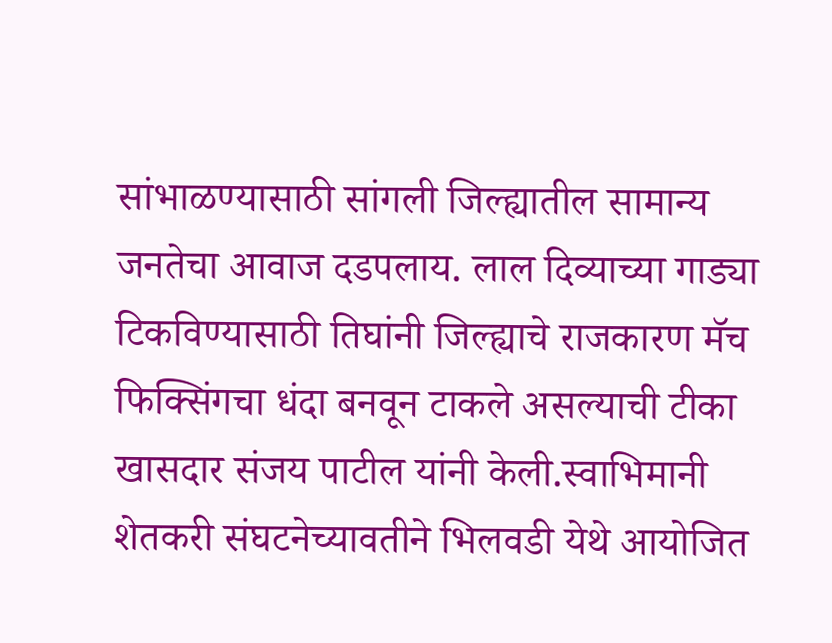सांभाळण्यासाठी सांगली जिल्ह्यातील सामान्य जनतेचा आवाज दडपलाय. लाल दिव्याच्या गाड्या टिकविण्यासाठी तिघांनी जिल्ह्याचे राजकारण मॅच फिक्सिंगचा धंदा बनवून टाकले असल्याची टीका खासदार संजय पाटील यांनी केली.स्वाभिमानी शेतकरी संघटनेच्यावतीने भिलवडी येथे आयोजित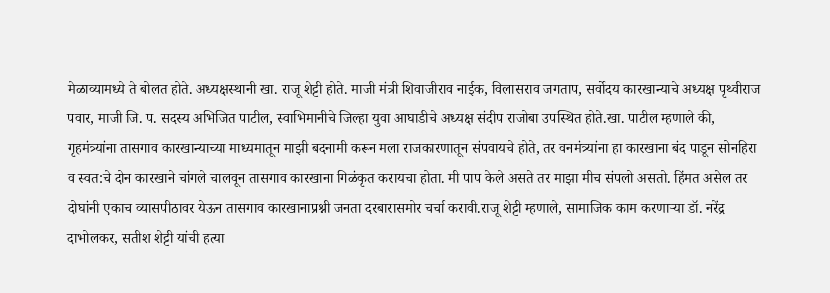मेळाव्यामध्ये ते बोलत होते. अध्यक्षस्थानी खा. राजू शेट्टी होते. माजी मंत्री शिवाजीराव नाईक, विलासराव जगताप, सर्वोदय कारखान्याचे अध्यक्ष पृथ्वीराज पवार, माजी जि. प. सदस्य अभिजित पाटील, स्वाभिमानीचे जिल्हा युवा आघाडीचे अध्यक्ष संदीप राजोबा उपस्थित होते.खा. पाटील म्हणाले की, गृहमंत्र्यांना तासगाव कारखान्याच्या माध्यमातून माझी बदनामी करून मला राजकारणातून संपवायचे होते, तर वनमंत्र्यांना हा कारखाना बंद पाडून सोनहिरा व स्वत:चे दोन कारखाने चांगले चालवून तासगाव कारखाना गिळंकृत करायचा होता. मी पाप केले असते तर माझा मीच संपलो असतो. हिंमत असेल तर दोघांनी एकाच व्यासपीठावर येऊन तासगाव कारखानाप्रश्नी जनता दरबारासमोर चर्चा करावी.राजू शेट्टी म्हणाले, सामाजिक काम करणाऱ्या डॉ. नरेंद्र दाभोलकर, सतीश शेट्टी यांची हत्या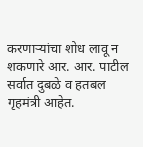करणाऱ्यांचा शोध लावू न शकणारे आर. आर. पाटील सर्वात दुबळे व हतबल गृहमंत्री आहेत.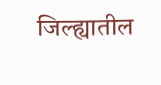जिल्ह्यातील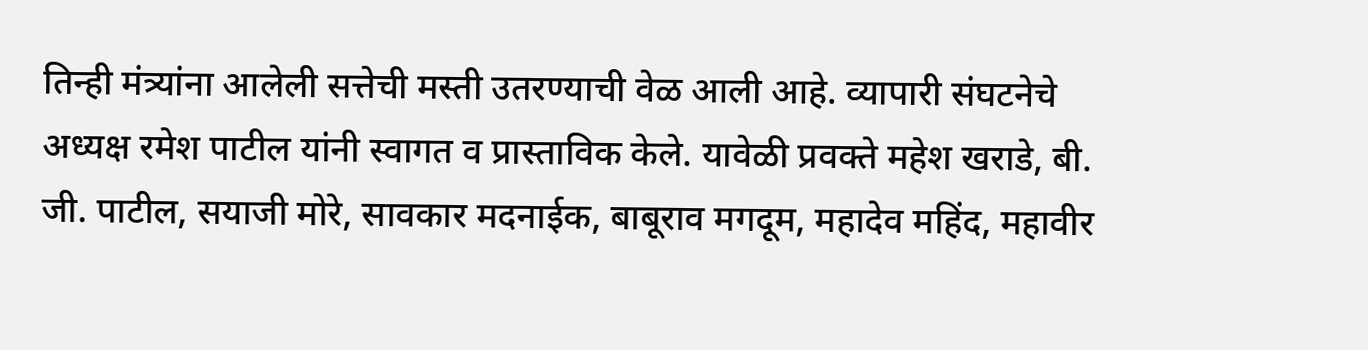तिन्ही मंत्र्यांना आलेली सत्तेची मस्ती उतरण्याची वेळ आली आहे. व्यापारी संघटनेचे अध्यक्ष रमेश पाटील यांनी स्वागत व प्रास्ताविक केले. यावेळी प्रवक्ते महेश खराडे, बी. जी. पाटील, सयाजी मोरे, सावकार मदनाईक, बाबूराव मगदूम, महादेव महिंद, महावीर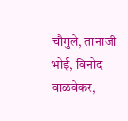चौगुले, तानाजी भोई, विनोद वाळवेकर,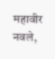महावीर नवले,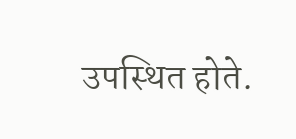उपस्थित होते.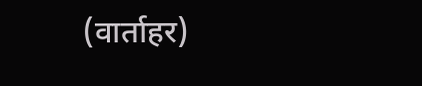(वार्ताहर)